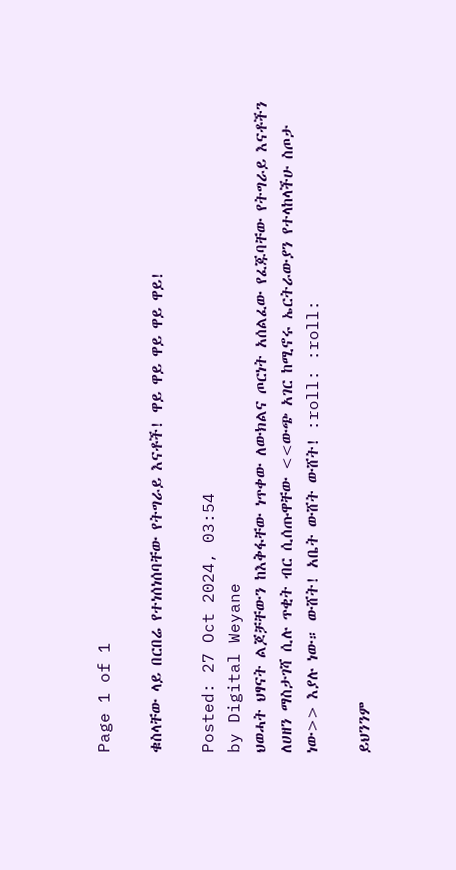Page 1 of 1

ቁስላቸው ላይ በርበሬ የተነሰነሰባቸው የትግራይ እናቶች! ዋይ ዋይ ዋይ ዋይ ዋይ!

Posted: 27 Oct 2024, 03:54
by Digital Weyane
ህወሓት ህፃናት ልጆቻቸውን ከእቅፋቸው ነጥቀው ለውክልና ጦርነት አሰልፈው የፈጁባቸው የትግራይ እናቶችን ለሀዘን ማስታገሻ ሲሉ ጥቂት ብር ሲሰጡዋቸው <<ውጭ አገር ከሚኖሩ ኤርትራውያን የተላከላችሁ ስጦታ ነው>> እያሉ ነው። ውሸት! አቤት ውሸት ውሸት! :roll: :roll:

ይህንንም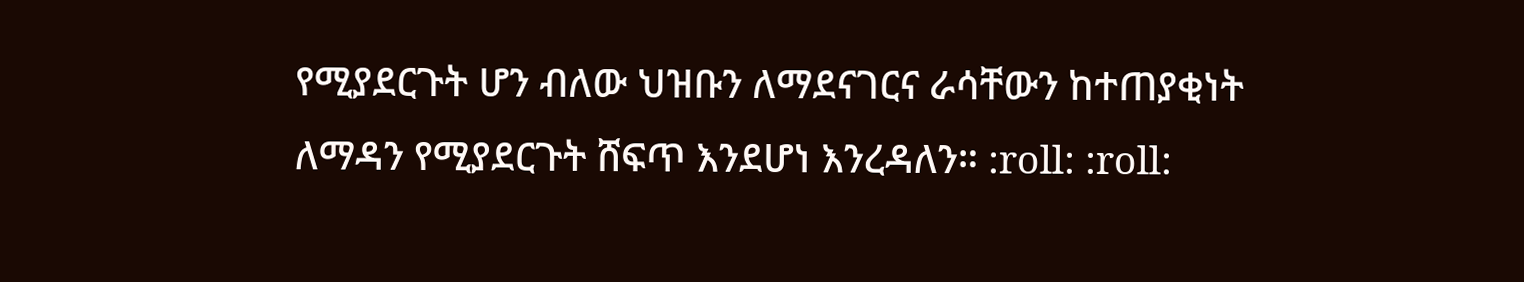የሚያደርጉት ሆን ብለው ህዝቡን ለማደናገርና ራሳቸውን ከተጠያቂነት ለማዳን የሚያደርጉት ሸፍጥ እንደሆነ እንረዳለን። :roll: :roll: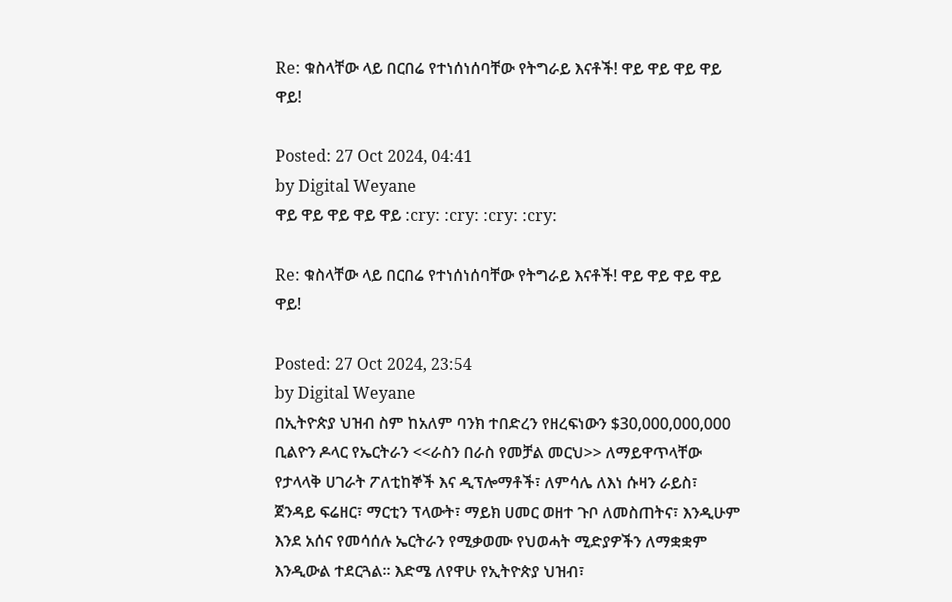Re: ቁስላቸው ላይ በርበሬ የተነሰነሰባቸው የትግራይ እናቶች! ዋይ ዋይ ዋይ ዋይ ዋይ!

Posted: 27 Oct 2024, 04:41
by Digital Weyane
ዋይ ዋይ ዋይ ዋይ ዋይ :cry: :cry: :cry: :cry:

Re: ቁስላቸው ላይ በርበሬ የተነሰነሰባቸው የትግራይ እናቶች! ዋይ ዋይ ዋይ ዋይ ዋይ!

Posted: 27 Oct 2024, 23:54
by Digital Weyane
በኢትዮጵያ ህዝብ ስም ከአለም ባንክ ተበድረን የዘረፍነውን $30,000,000,000 ቢልዮን ዶላር የኤርትራን <<ራስን በራስ የመቻል መርህ>> ለማይዋጥላቸው የታላላቅ ሀገራት ፖለቲከኞች እና ዲፕሎማቶች፣ ለምሳሌ ለእነ ሱዛን ራይስ፣ ጀንዳይ ፍሬዘር፣ ማርቲን ፕላውት፣ ማይክ ሀመር ወዘተ ጉቦ ለመስጠትና፣ እንዲሁም እንደ አሰና የመሳሰሉ ኤርትራን የሚቃወሙ የህወሓት ሚድያዎችን ለማቋቋም እንዲውል ተደርጓል። እድሜ ለየዋሁ የኢትዮጵያ ህዝብ፣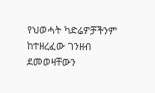የህወሓት ካድሬዎቻችንም ከተዘረፈው ገንዘብ ደመወዛቸውን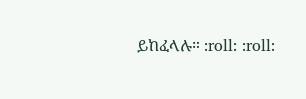ይከፈላሉ። :roll: :roll: